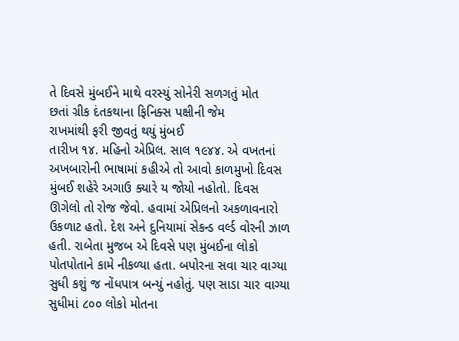તે દિવસે મુંબઈને માથે વરસ્યું સોનેરી સળગતું મોત
છતાં ગ્રીક દંતકથાના ફિનિક્સ પક્ષીની જેમ
રાખમાંથી ફરી જીવતું થયું મુંબઈ
તારીખ ૧૪. મહિનો એપ્રિલ. સાલ ૧૯૪૪. એ વખતનાં અખબારોની ભાષામાં કહીએ તો આવો કાળમુખો દિવસ મુંબઈ શહેરે અગાઉ ક્યારે ય જોયો નહોતો. દિવસ ઊગેલો તો રોજ જેવો. હવામાં એપ્રિલનો અકળાવનારો ઉકળાટ હતો. દેશ અને દુનિયામાં સેકન્ડ વર્લ્ડ વોરની ઝાળ હતી. રાબેતા મુજબ એ દિવસે પણ મુંબઈના લોકો પોતપોતાને કામે નીકળ્યા હતા. બપોરના સવા ચાર વાગ્યા સુધી કશું જ નોંધપાત્ર બન્યું નહોતું. પણ સાડા ચાર વાગ્યા સુધીમાં ૮૦૦ લોકો મોતના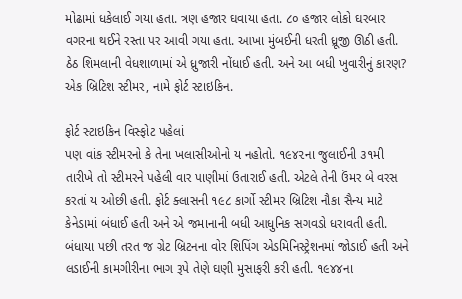મોઢામાં ધકેલાઈ ગયા હતા. ત્રણ હજાર ઘવાયા હતા. ૮૦ હજાર લોકો ઘરબાર વગરના થઈને રસ્તા પર આવી ગયા હતા. આખા મુંબઈની ધરતી ધ્રૂજી ઊઠી હતી. ઠેઠ શિમલાની વેધશાળામાં એ ધ્રુજારી નોંધાઈ હતી. અને આ બધી ખુવારીનું કારણ? એક બ્રિટિશ સ્ટીમર, નામે ફોર્ટ સ્ટાઇકિન.

ફોર્ટ સ્ટાઇકિન વિસ્ફોટ પહેલાં
પણ વાંક સ્ટીમરનો કે તેના ખલાસીઓનો ય નહોતો. ૧૯૪૨ના જુલાઈની ૩૧મી તારીખે તો સ્ટીમરને પહેલી વાર પાણીમાં ઉતારાઈ હતી. એટલે તેની ઉંમર બે વરસ કરતાં ય ઓછી હતી. ફોર્ટ ક્લાસની ૧૯૮ કાર્ગો સ્ટીમર બ્રિટિશ નૌકા સૈન્ય માટે કેનેડામાં બંધાઈ હતી અને એ જમાનાની બધી આધુનિક સગવડો ધરાવતી હતી. બંધાયા પછી તરત જ ગ્રેટ બ્રિટનના વોર શિપિંગ એડમિનિસ્ટ્રેશનમાં જોડાઈ હતી અને લડાઈની કામગીરીના ભાગ રૂપે તેણે ઘણી મુસાફરી કરી હતી. ૧૯૪૪ના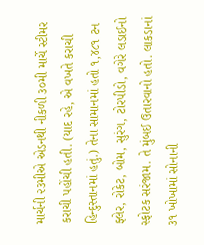માર્ચની ૨૩મીએ એડનથી નીકળી ૩૦મી માર્ચે સ્ટીમર કરાચી પહોંચી હતી. (યાદ રહે, એ વખતે કરાચી હિન્દુસ્તાનમાં હતું.) તેના સામાનમાં હતો ૧,૪૮૧ ટન ફ્લેર, રોકેટ, બોમ, સુરંગ, ટોરપીડો, વગેરે લડાઈનો સ્ફોટક સરંજામ. તે મુંબઈ ઉતારવાનો હતો. લાકડાનાં ૩૧ ખોખામાં સોનાની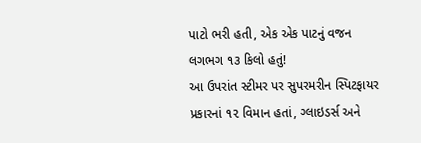પાટો ભરી હતી, એક એક પાટનું વજન લગભગ ૧૩ કિલો હતું!
આ ઉપરાંત સ્ટીમર પર સુપરમરીન સ્પિટફાયર પ્રકારનાં ૧૨ વિમાન હતાં, ગ્લાઇડર્સ અને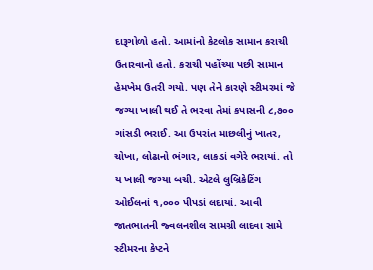દારૂગોળો હતો. આમાંનો કેટલોક સામાન કરાચી ઉતારવાનો હતો. કરાચી પહોંચ્યા પછી સામાન હેમખેમ ઉતરી ગયો. પણ તેને કારણે સ્ટીમરમાં જે જગ્યા ખાલી થઈ તે ભરવા તેમાં કપાસની ૮,૭૦૦ ગાંસડી ભરાઈ. આ ઉપરાંત માછલીનું ખાતર, ચોખા, લોઢાનો ભંગાર, લાકડાં વગેરે ભરાયાં. તો ય ખાલી જગ્યા બચી. એટલે લુબ્રિકેટિંગ ઓઈલનાં ૧,૦૦૦ પીપડાં લદાયાં. આવી જાતભાતની જ્વલનશીલ સામગ્રી લાદવા સામે સ્ટીમરના કેપ્ટને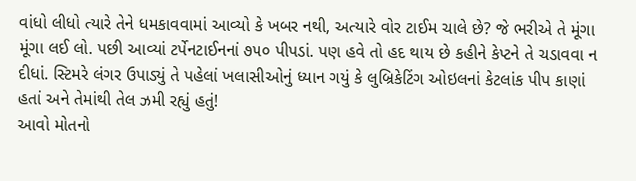વાંધો લીધો ત્યારે તેને ધમકાવવામાં આવ્યો કે ખબર નથી, અત્યારે વોર ટાઈમ ચાલે છે? જે ભરીએ તે મૂંગા મૂંગા લઈ લો. પછી આવ્યાં ટર્પેનટાઈનનાં ૭૫૦ પીપડાં. પણ હવે તો હદ થાય છે કહીને કેપ્ટને તે ચડાવવા ન દીધાં. સ્ટિમરે લંગર ઉપાડ્યું તે પહેલાં ખલાસીઓનું ધ્યાન ગયું કે લુબ્રિકેટિંગ ઓઇલનાં કેટલાંક પીપ કાણાં હતાં અને તેમાંથી તેલ ઝમી રહ્યું હતું!
આવો મોતનો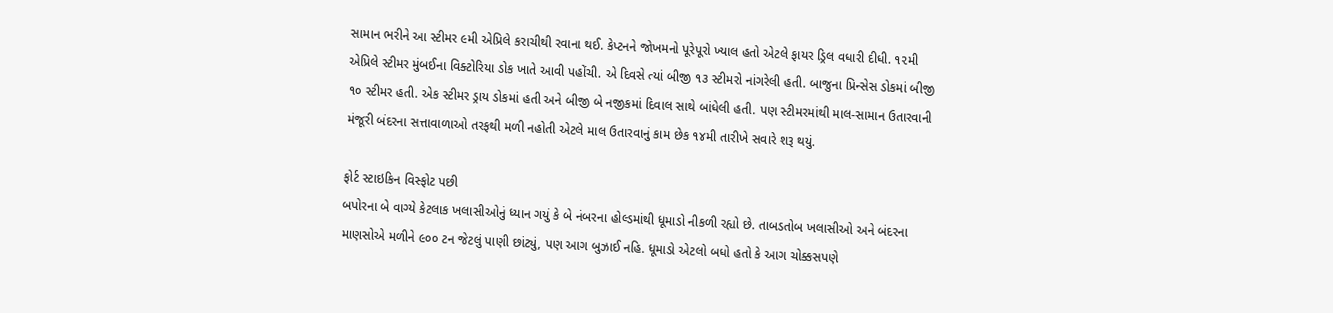સામાન ભરીને આ સ્ટીમર ૯મી એપ્રિલે કરાચીથી રવાના થઈ. કેપ્ટનને જોખમનો પૂરેપૂરો ખ્યાલ હતો એટલે ફાયર ડ્રિલ વધારી દીધી. ૧૨મી એપ્રિલે સ્ટીમર મુંબઈના વિક્ટોરિયા ડોક ખાતે આવી પહોંચી. એ દિવસે ત્યાં બીજી ૧૩ સ્ટીમરો નાંગરેલી હતી. બાજુના પ્રિન્સેસ ડોકમાં બીજી ૧૦ સ્ટીમર હતી. એક સ્ટીમર ડ્રાય ડોકમાં હતી અને બીજી બે નજીકમાં દિવાલ સાથે બાંધેલી હતી. પણ સ્ટીમરમાંથી માલ-સામાન ઉતારવાની મંજૂરી બંદરના સત્તાવાળાઓ તરફથી મળી નહોતી એટલે માલ ઉતારવાનું કામ છેક ૧૪મી તારીખે સવારે શરૂ થયું.

ફોર્ટ સ્ટાઇકિન વિસ્ફોટ પછી
બપોરના બે વાગ્યે કેટલાક ખલાસીઓનું ધ્યાન ગયું કે બે નંબરના હોલ્ડમાંથી ધૂમાડો નીકળી રહ્યો છે. તાબડતોબ ખલાસીઓ અને બંદરના માણસોએ મળીને ૯૦૦ ટન જેટલું પાણી છાંટ્યું, પણ આગ બુઝાઈ નહિ. ધૂમાડો એટલો બધો હતો કે આગ ચોક્કસપણે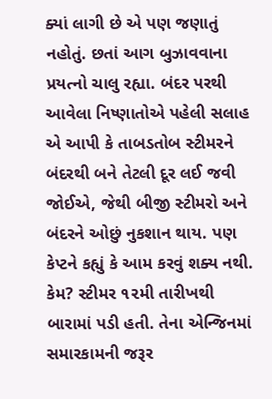ક્યાં લાગી છે એ પણ જણાતું નહોતું. છતાં આગ બુઝાવવાના પ્રયત્નો ચાલુ રહ્યા. બંદર પરથી આવેલા નિષ્ણાતોએ પહેલી સલાહ એ આપી કે તાબડતોબ સ્ટીમરને બંદરથી બને તેટલી દૂર લઈ જવી જોઈએ, જેથી બીજી સ્ટીમરો અને બંદરને ઓછું નુકશાન થાય. પણ કેપ્ટને કહ્યું કે આમ કરવું શક્ય નથી. કેમ? સ્ટીમર ૧૨મી તારીખથી બારામાં પડી હતી. તેના એન્જિનમાં સમારકામની જરૂર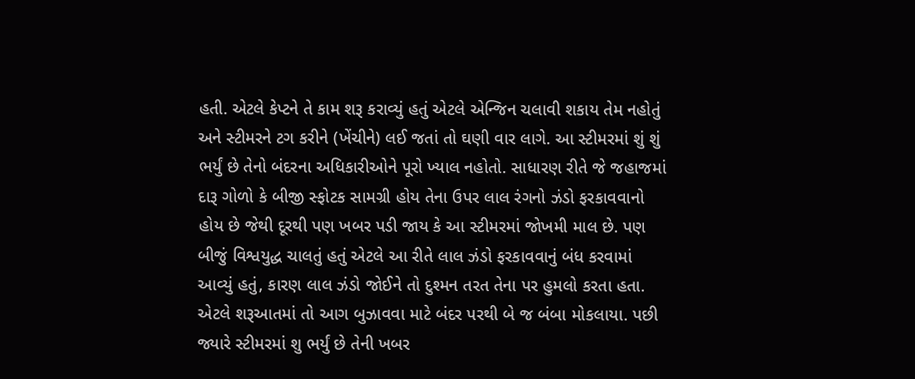હતી. એટલે કેપ્ટને તે કામ શરૂ કરાવ્યું હતું એટલે એન્જિન ચલાવી શકાય તેમ નહોતું અને સ્ટીમરને ટગ કરીને (ખેંચીને) લઈ જતાં તો ઘણી વાર લાગે. આ સ્ટીમરમાં શું શું ભર્યું છે તેનો બંદરના અધિકારીઓને પૂરો ખ્યાલ નહોતો. સાધારણ રીતે જે જહાજમાં દારૂ ગોળો કે બીજી સ્ફોટક સામગ્રી હોય તેના ઉપર લાલ રંગનો ઝંડો ફરકાવવાનો હોય છે જેથી દૂરથી પણ ખબર પડી જાય કે આ સ્ટીમરમાં જોખમી માલ છે. પણ બીજું વિશ્વયુદ્ધ ચાલતું હતું એટલે આ રીતે લાલ ઝંડો ફરકાવવાનું બંધ કરવામાં આવ્યું હતું, કારણ લાલ ઝંડો જોઈને તો દુશ્મન તરત તેના પર હુમલો કરતા હતા. એટલે શરૂઆતમાં તો આગ બુઝાવવા માટે બંદર પરથી બે જ બંબા મોકલાયા. પછી જ્યારે સ્ટીમરમાં શુ ભર્યું છે તેની ખબર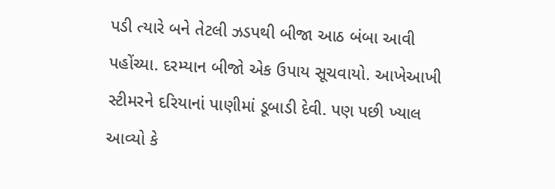પડી ત્યારે બને તેટલી ઝડપથી બીજા આઠ બંબા આવી પહોંચ્યા. દરમ્યાન બીજો એક ઉપાય સૂચવાયો. આખેઆખી સ્ટીમરને દરિયાનાં પાણીમાં ડૂબાડી દેવી. પણ પછી ખ્યાલ આવ્યો કે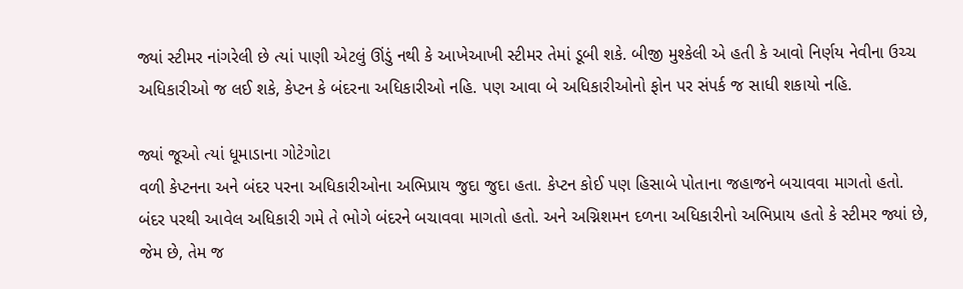જ્યાં સ્ટીમર નાંગરેલી છે ત્યાં પાણી એટલું ઊંડું નથી કે આખેઆખી સ્ટીમર તેમાં ડૂબી શકે. બીજી મુશ્કેલી એ હતી કે આવો નિર્ણય નેવીના ઉચ્ચ અધિકારીઓ જ લઈ શકે, કેપ્ટન કે બંદરના અધિકારીઓ નહિ. પણ આવા બે અધિકારીઓનો ફોન પર સંપર્ક જ સાધી શકાયો નહિ.

જ્યાં જૂઓ ત્યાં ધૂમાડાના ગોટેગોટા
વળી કેપ્ટનના અને બંદર પરના અધિકારીઓના અભિપ્રાય જુદા જુદા હતા. કેપ્ટન કોઈ પણ હિસાબે પોતાના જહાજને બચાવવા માગતો હતો. બંદર પરથી આવેલ અધિકારી ગમે તે ભોગે બંદરને બચાવવા માગતો હતો. અને અગ્નિશમન દળના અધિકારીનો અભિપ્રાય હતો કે સ્ટીમર જ્યાં છે, જેમ છે, તેમ જ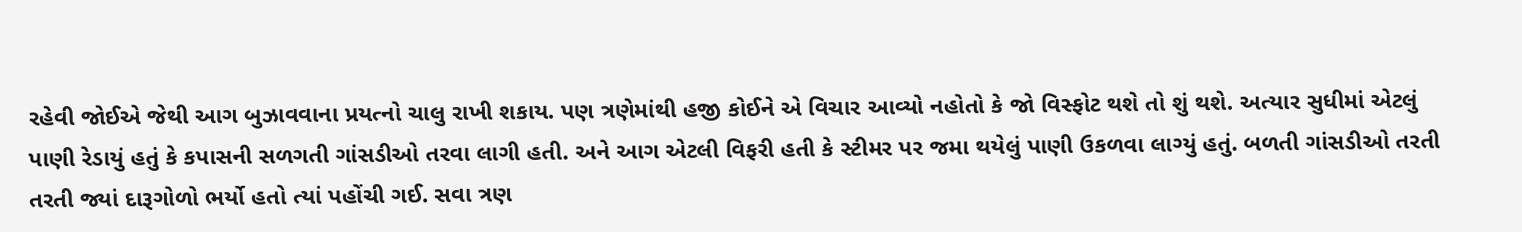રહેવી જોઈએ જેથી આગ બુઝાવવાના પ્રયત્નો ચાલુ રાખી શકાય. પણ ત્રણેમાંથી હજી કોઈને એ વિચાર આવ્યો નહોતો કે જો વિસ્ફોટ થશે તો શું થશે. અત્યાર સુધીમાં એટલું પાણી રેડાયું હતું કે કપાસની સળગતી ગાંસડીઓ તરવા લાગી હતી. અને આગ એટલી વિફરી હતી કે સ્ટીમર પર જમા થયેલું પાણી ઉકળવા લાગ્યું હતું. બળતી ગાંસડીઓ તરતી તરતી જ્યાં દારૂગોળો ભર્યો હતો ત્યાં પહોંચી ગઈ. સવા ત્રણ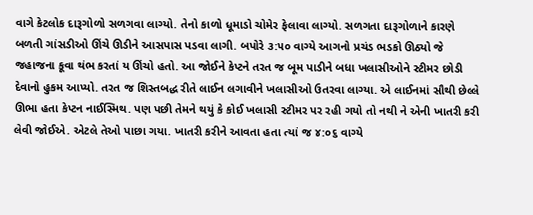વાગે કેટલોક દારૂગોળો સળગવા લાગ્યો. તેનો કાળો ધૂમાડો ચોમેર ફેલાવા લાગ્યો. સળગતા દારૂગોળાને કારણે બળતી ગાંસડીઓ ઊંચે ઊડીને આસપાસ પડવા લાગી. બપોરે ૩:૫૦ વાગ્યે આગનો પ્રચંડ ભડકો ઊઠ્યો જે જહાજના કૂવા થંભ કરતાં ય ઊંચો હતો. આ જોઈને કેપ્ટને તરત જ બૂમ પાડીને બધા ખલાસીઓને સ્ટીમર છોડી દેવાનો હુકમ આપ્યો. તરત જ શિસ્તબદ્ધ રીતે લાઈન લગાવીને ખલાસીઓ ઉતરવા લાગ્યા. એ લાઈનમાં સૌથી છેલ્લે ઊભા હતા કેપ્ટન નાઈસ્મિથ. પણ પછી તેમને થયું કે કોઈ ખલાસી સ્ટીમર પર રહી ગયો તો નથી ને એની ખાતરી કરી લેવી જોઈએ. એટલે તેઓ પાછા ગયા. ખાતરી કરીને આવતા હતા ત્યાં જ ૪:૦૬ વાગ્યે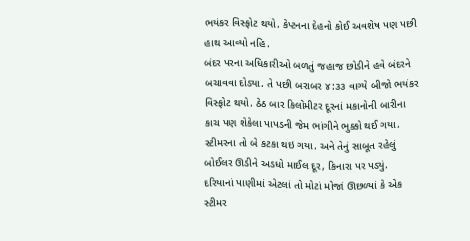ભયંકર વિસ્ફોટ થયો. કેપ્ટનના દેહનો કોઈ અવશેષ પણ પછી હાથ આવ્યો નહિ.
બંદર પરના અધિકારીઓ બળતું જહાજ છોડીને હવે બંદરને બચાવવા દોડ્યા. તે પછી બરાબર ૪:૩૩ વાગ્યે બીજો ભયંકર વિસ્ફોટ થયો. ઠેઠ બાર કિલોમીટર દૂરનાં મકાનોની બારીના કાચ પણ શેકેલા પાપડની જેમ ભાંગીને ભુક્કો થઈ ગયા. સ્ટીમરના તો બે કટકા થઇ ગયા. અને તેનું સાબૂત રહેલું બોઈલર ઊડીને અડધો માઈલ દૂર, કિનારા પર પડ્યું. દરિયાનાં પાણીમાં એટલાં તો મોટાં મોજાં ઊછળ્યાં કે એક સ્ટીમર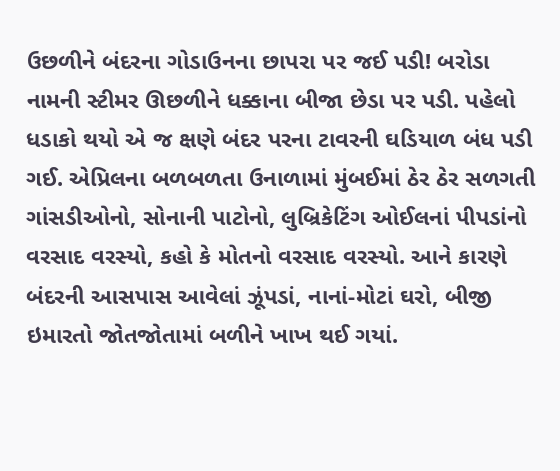ઉછળીને બંદરના ગોડાઉનના છાપરા પર જઈ પડી! બરોડા નામની સ્ટીમર ઊછળીને ધક્કાના બીજા છેડા પર પડી. પહેલો ધડાકો થયો એ જ ક્ષણે બંદર પરના ટાવરની ઘડિયાળ બંધ પડી ગઈ. એપ્રિલના બળબળતા ઉનાળામાં મુંબઈમાં ઠેર ઠેર સળગતી ગાંસડીઓનો, સોનાની પાટોનો, લુબ્રિકેટિંગ ઓઈલનાં પીપડાંનો વરસાદ વરસ્યો, કહો કે મોતનો વરસાદ વરસ્યો. આને કારણે બંદરની આસપાસ આવેલાં ઝૂંપડાં, નાનાં-મોટાં ઘરો, બીજી ઇમારતો જોતજોતામાં બળીને ખાખ થઈ ગયાં.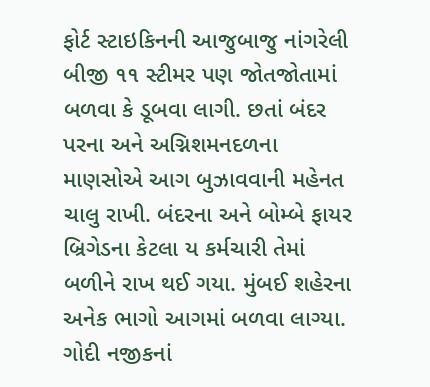ફોર્ટ સ્ટાઇકિનની આજુબાજુ નાંગરેલી બીજી ૧૧ સ્ટીમર પણ જોતજોતામાં બળવા કે ડૂબવા લાગી. છતાં બંદર પરના અને અગ્નિશમનદળના માણસોએ આગ બુઝાવવાની મહેનત ચાલુ રાખી. બંદરના અને બોમ્બે ફાયર બ્રિગેડના કેટલા ય કર્મચારી તેમાં બળીને રાખ થઈ ગયા. મુંબઈ શહેરના અનેક ભાગો આગમાં બળવા લાગ્યા. ગોદી નજીકનાં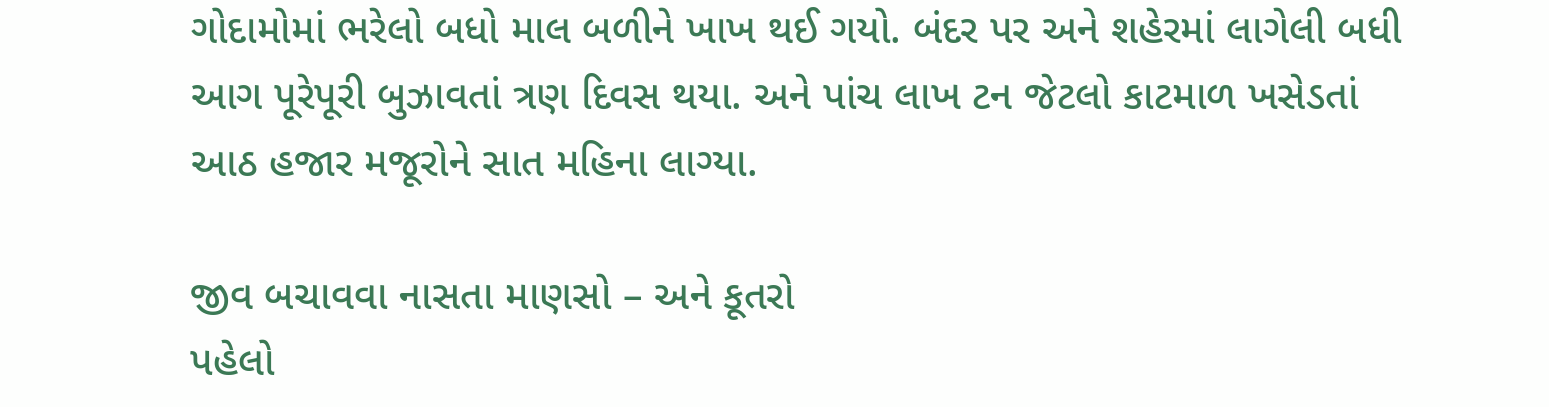ગોદામોમાં ભરેલો બધો માલ બળીને ખાખ થઈ ગયો. બંદર પર અને શહેરમાં લાગેલી બધી આગ પૂરેપૂરી બુઝાવતાં ત્રણ દિવસ થયા. અને પાંચ લાખ ટન જેટલો કાટમાળ ખસેડતાં આઠ હજાર મજૂરોને સાત મહિના લાગ્યા.

જીવ બચાવવા નાસતા માણસો – અને કૂતરો
પહેલો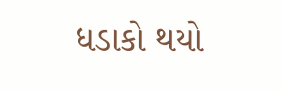ધડાકો થયો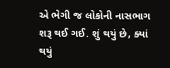એ ભેગી જ લોકોની નાસભાગ શરૂ થઈ ગઈ. શું થયું છે, ક્યાં થયું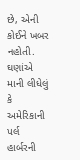છે, એની કોઈને ખબર નહોતી. ઘણાંએ માની લીધેલું કે અમેરિકાની પર્લ હાર્બરની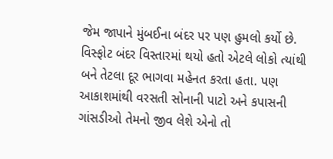જેમ જાપાને મુંબઈના બંદર પર પણ હુમલો કર્યો છે. વિસ્ફોટ બંદર વિસ્તારમાં થયો હતો એટલે લોકો ત્યાંથી બને તેટલા દૂર ભાગવા મહેનત કરતા હતા. પણ આકાશમાંથી વરસતી સોનાની પાટો અને કપાસની ગાંસડીઓ તેમનો જીવ લેશે એનો તો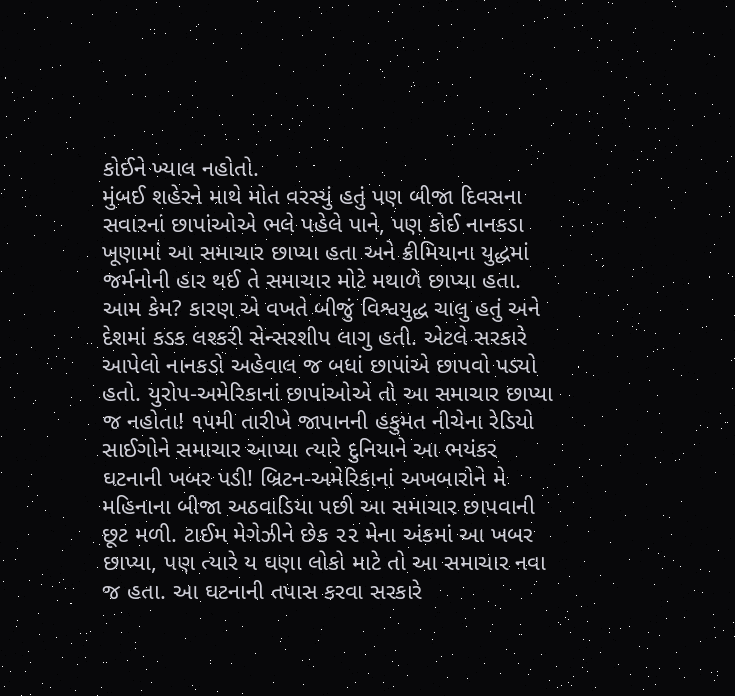કોઈને ખ્યાલ નહોતો.
મુંબઈ શહેરને માથે મોત વરસ્યું હતું પણ બીજા દિવસના સવારનાં છાપાંઓએ ભલે પહેલે પાને, પણ કોઈ નાનકડા ખૂણામાં આ સમાચાર છાપ્યા હતા અને ક્રીમિયાના યુદ્ધમાં જર્મનોની હાર થઈ તે સમાચાર મોટે મથાળે છાપ્યા હતા. આમ કેમ? કારણ એ વખતે બીજું વિશ્વયુદ્ધ ચાલુ હતું અને દેશમાં કડક લશ્કરી સેન્સરશીપ લાગુ હતી. એટલે સરકારે આપેલો નાનકડો અહેવાલ જ બધાં છાપાંએ છાપવો પડ્યો હતો. યુરોપ-અમેરિકાનાં છાપાંઓએ તો આ સમાચાર છાપ્યા જ નહોતા! ૧૫મી તારીખે જાપાનની હકુમત નીચેના રેડિયો સાઈગોને સમાચાર આપ્યા ત્યારે દુનિયાને આ ભયંકર ઘટનાની ખબર પડી! બ્રિટન-અમેરિકાનાં અખબારોને મે મહિનાના બીજા અઠવાડિયા પછી આ સમાચાર છાપવાની છૂટ મળી. ટાઈમ મેગેઝીને છેક ૨૨ મેના અંકમાં આ ખબર છાપ્યા, પણ ત્યારે ય ઘણા લોકો માટે તો આ સમાચાર નવા જ હતા. આ ઘટનાની તપાસ કરવા સરકારે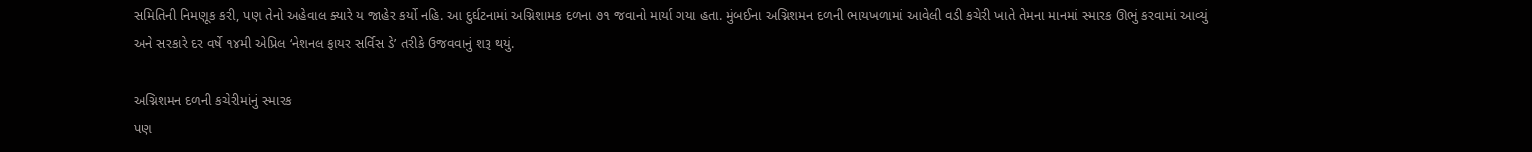સમિતિની નિમણૂક કરી, પણ તેનો અહેવાલ ક્યારે ય જાહેર કર્યો નહિ. આ દુર્ઘટનામાં અગ્નિશામક દળના ૭૧ જવાનો માર્યા ગયા હતા. મુંબઈના અગ્નિશમન દળની ભાયખળામાં આવેલી વડી કચેરી ખાતે તેમના માનમાં સ્મારક ઊભું કરવામાં આવ્યું અને સરકારે દર વર્ષે ૧૪મી એપ્રિલ ‘નેશનલ ફાયર સર્વિસ ડે’ તરીકે ઉજવવાનું શરૂ થયું.

અગ્નિશમન દળની કચેરીમાંનું સ્મારક
પણ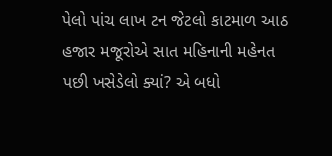પેલો પાંચ લાખ ટન જેટલો કાટમાળ આઠ હજાર મજૂરોએ સાત મહિનાની મહેનત પછી ખસેડેલો ક્યાં? એ બધો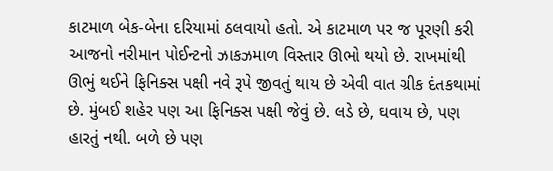કાટમાળ બેક-બેના દરિયામાં ઠલવાયો હતો. એ કાટમાળ પર જ પૂરણી કરી આજનો નરીમાન પોઈન્ટનો ઝાકઝમાળ વિસ્તાર ઊભો થયો છે. રાખમાંથી ઊભું થઈને ફિનિક્સ પક્ષી નવે રૂપે જીવતું થાય છે એવી વાત ગ્રીક દંતકથામાં છે. મુંબઈ શહેર પણ આ ફિનિક્સ પક્ષી જેવું છે. લડે છે, ઘવાય છે, પણ હારતું નથી. બળે છે પણ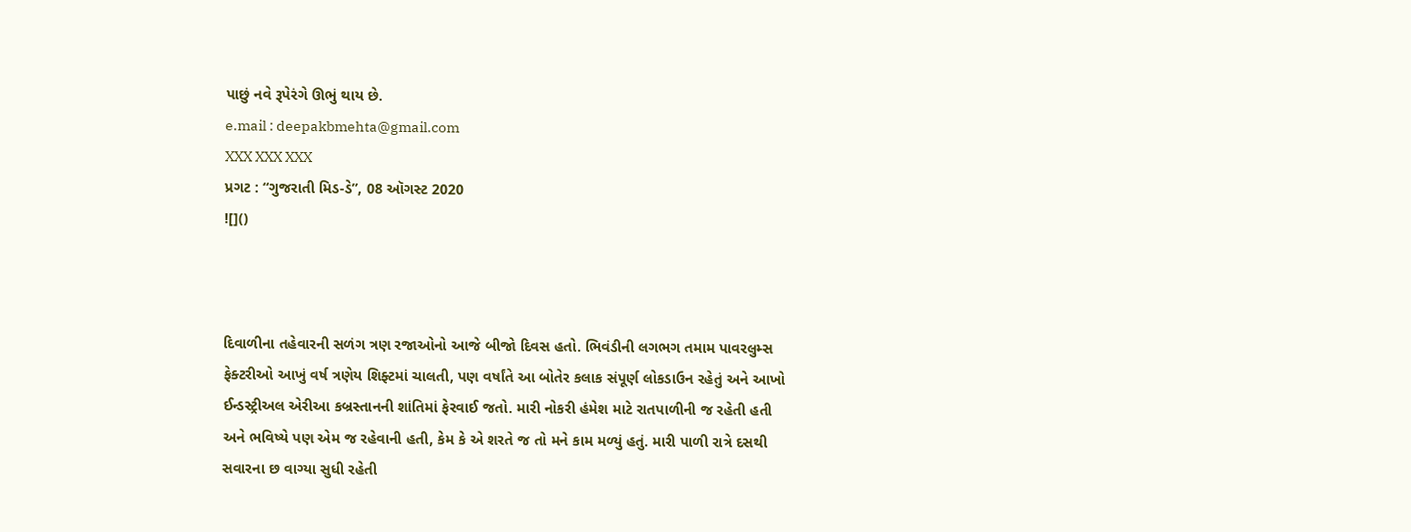પાછું નવે રૂપેરંગે ઊભું થાય છે.
e.mail : deepakbmehta@gmail.com
XXX XXX XXX
પ્રગટ : “ગુજરાતી મિડ-ડે”, 08 ઑગસ્ટ 2020
![]()



દિવાળીના તહેવારની સળંગ ત્રણ રજાઓનો આજે બીજો દિવસ હતો. ભિવંડીની લગભગ તમામ પાવરલુમ્સ ફેક્ટરીઓ આખું વર્ષ ત્રણેય શિફ્ટમાં ચાલતી, પણ વર્ષાંતે આ બોતેર કલાક સંપૂર્ણ લોકડાઉન રહેતું અને આખો ઈન્ડસ્ટ્રીઅલ એરીઆ કબ્રસ્તાનની શાંતિમાં ફેરવાઈ જતો. મારી નોકરી હંમેશ માટે રાતપાળીની જ રહેતી હતી અને ભવિષ્યે પણ એમ જ રહેવાની હતી, કેમ કે એ શરતે જ તો મને કામ મળ્યું હતું. મારી પાળી રાત્રે દસથી સવારના છ વાગ્યા સુધી રહેતી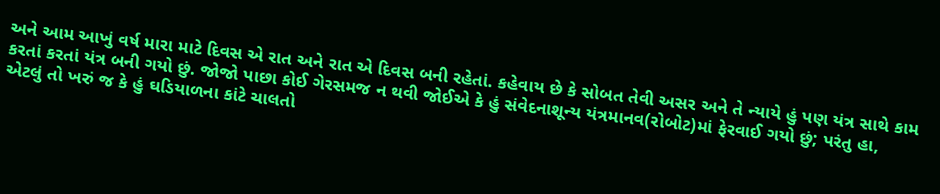અને આમ આખું વર્ષ મારા માટે દિવસ એ રાત અને રાત એ દિવસ બની રહેતાં. કહેવાય છે કે સોબત તેવી અસર અને તે ન્યાયે હું પણ યંત્ર સાથે કામ કરતાં કરતાં યંત્ર બની ગયો છું. જોજો પાછા કોઈ ગેરસમજ ન થવી જોઈએ કે હું સંવેદનાશૂન્ય યંત્રમાનવ(રોબોટ)માં ફેરવાઈ ગયો છું; પરંતુ હા, એટલું તો ખરું જ કે હું ઘડિયાળના કાંટે ચાલતો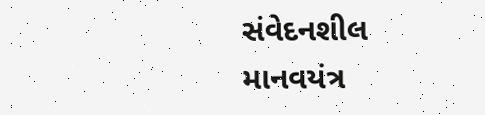સંવેદનશીલ માનવયંત્ર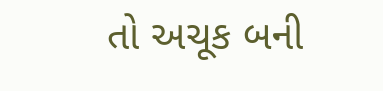તો અચૂક બની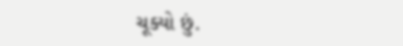ચૂક્યો છું.